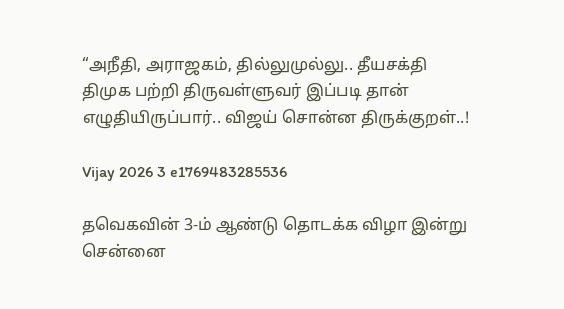“அநீதி, அராஜகம், தில்லுமுல்லு.. தீயசக்தி திமுக பற்றி திருவள்ளுவர் இப்படி தான் எழுதியிருப்பார்.. விஜய் சொன்ன திருக்குறள்..!

Vijay 2026 3 e1769483285536

தவெகவின் 3-ம் ஆண்டு தொடக்க விழா இன்று சென்னை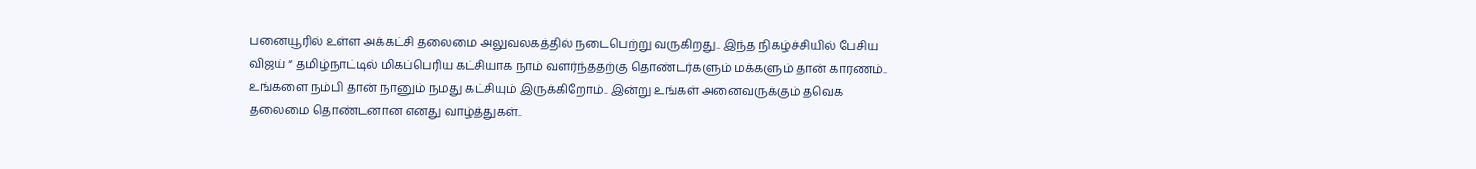பனையூரில் உள்ள அக்கட்சி தலைமை அலுவலகத்தில் நடைபெற்று வருகிறது.. இந்த நிகழ்ச்சியில் பேசிய விஜய் “ தமிழ்நாட்டில் மிகப்பெரிய கட்சியாக நாம் வளர்ந்ததற்கு தொண்டர்களும் மக்களும் தான் காரணம்.. உங்களை நம்பி தான் நானும் நமது கட்சியும் இருக்கிறோம்.. இன்று உங்கள் அனைவருக்கும் தவெக தலைமை தொண்டனான எனது வாழ்த்துகள்..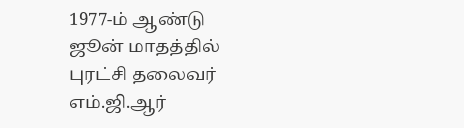1977-ம் ஆண்டு ஜூன் மாதத்தில் புரட்சி தலைவர் எம்.ஜி.ஆர்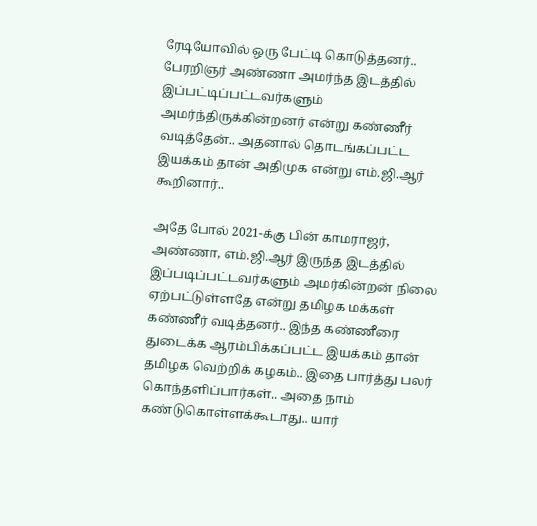ரேடியோவில் ஒரு பேட்டி கொடுத்தனர்.. பேரறிஞர் அண்ணா அமர்ந்த இடத்தில் இப்பட்டிப்பட்டவர்களும் அமர்ந்திருக்கின்றனர் என்று கண்ணீர் வடித்தேன்.. அதனால் தொடங்கப்பட்ட இயக்கம் தான் அதிமுக என்று எம்.ஜி.ஆர் கூறினார்..

அதே போல் 2021-க்கு பின் காமராஜர், அண்ணா, எம்.ஜி.ஆர் இருந்த இடத்தில் இப்படிப்பட்டவர்களும் அமர்கின்றன் நிலை ஏற்பட்டுள்ளதே என்று தமிழக மக்கள் கண்ணீர் வடித்தனர்.. இந்த கண்ணீரை துடைக்க ஆரம்பிக்கப்பட்ட இயக்கம் தான் தமிழக வெற்றிக் கழகம்.. இதை பார்த்து பலர் கொந்தளிப்பார்கள்.. அதை நாம் கண்டுகொள்ளக்கூடாது.. யார்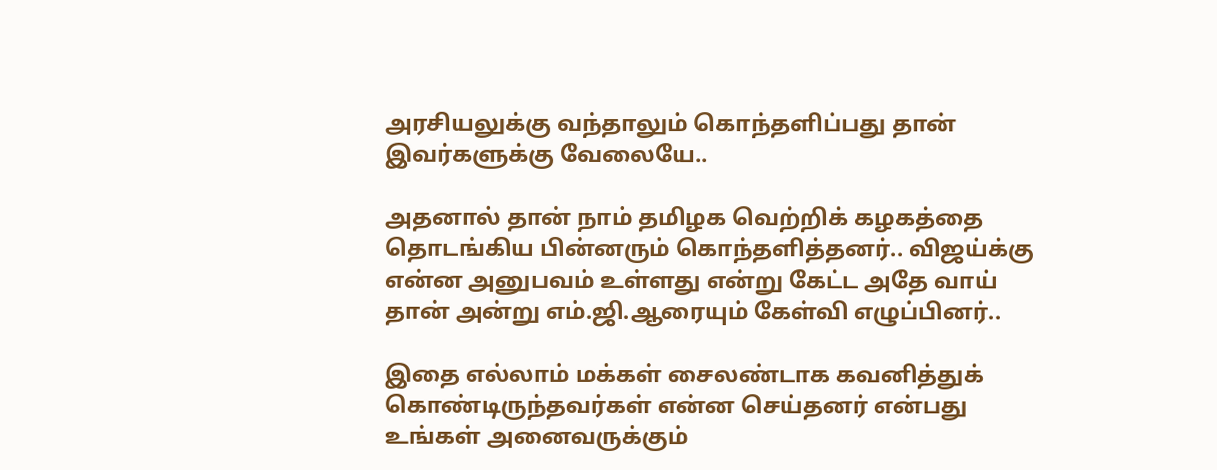அரசியலுக்கு வந்தாலும் கொந்தளிப்பது தான் இவர்களுக்கு வேலையே..

அதனால் தான் நாம் தமிழக வெற்றிக் கழகத்தை தொடங்கிய பின்னரும் கொந்தளித்தனர்.. விஜய்க்கு என்ன அனுபவம் உள்ளது என்று கேட்ட அதே வாய் தான் அன்று எம்.ஜி.ஆரையும் கேள்வி எழுப்பினர்..

இதை எல்லாம் மக்கள் சைலண்டாக கவனித்துக் கொண்டிருந்தவர்கள் என்ன செய்தனர் என்பது உங்கள் அனைவருக்கும்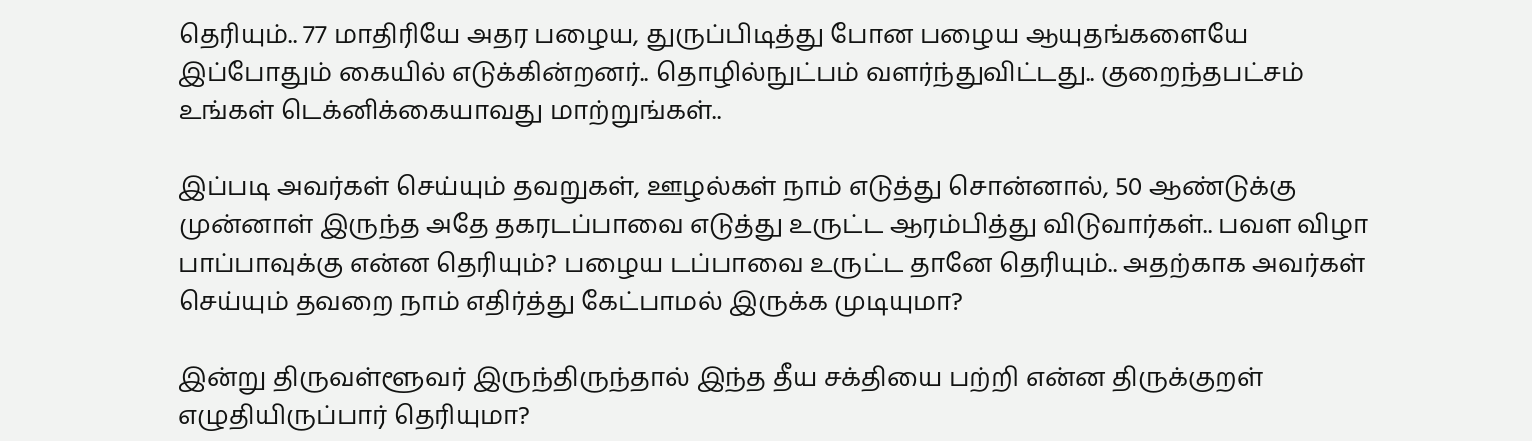தெரியும்.. 77 மாதிரியே அதர பழைய, துருப்பிடித்து போன பழைய ஆயுதங்களையே இப்போதும் கையில் எடுக்கின்றனர்.. தொழில்நுட்பம் வளர்ந்துவிட்டது.. குறைந்தபட்சம் உங்கள் டெக்னிக்கையாவது மாற்றுங்கள்..

இப்படி அவர்கள் செய்யும் தவறுகள், ஊழல்கள் நாம் எடுத்து சொன்னால், 50 ஆண்டுக்கு முன்னாள் இருந்த அதே தகரடப்பாவை எடுத்து உருட்ட ஆரம்பித்து விடுவார்கள்.. பவள விழா பாப்பாவுக்கு என்ன தெரியும்? பழைய டப்பாவை உருட்ட தானே தெரியும்.. அதற்காக அவர்கள் செய்யும் தவறை நாம் எதிர்த்து கேட்பாமல் இருக்க முடியுமா?

இன்று திருவள்ளூவர் இருந்திருந்தால் இந்த தீய சக்தியை பற்றி என்ன திருக்குறள் எழுதியிருப்பார் தெரியுமா?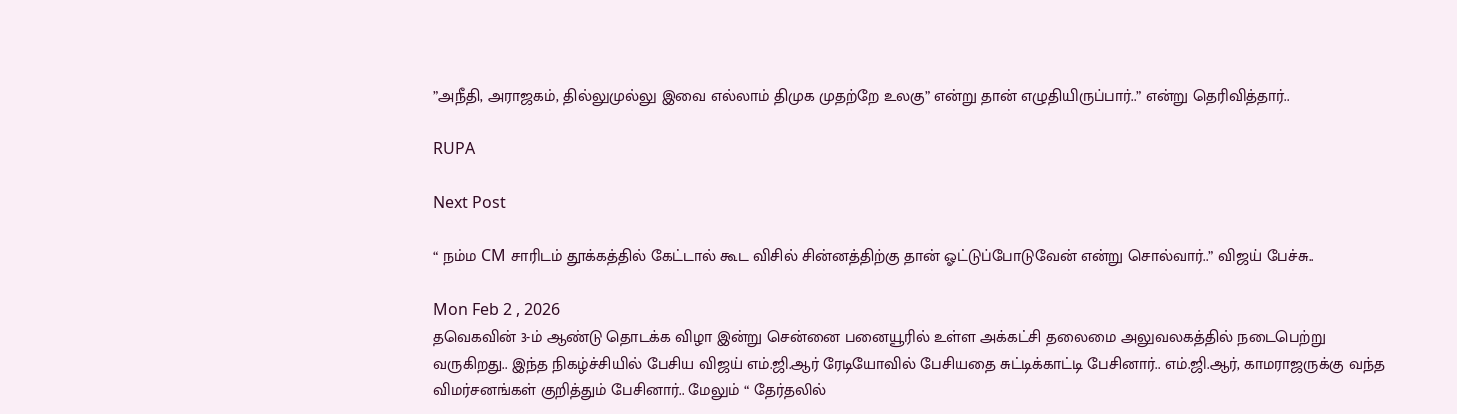”அநீதி, அராஜகம், தில்லுமுல்லு இவை எல்லாம் திமுக முதற்றே உலகு” என்று தான் எழுதியிருப்பார்..” என்று தெரிவித்தார்..

RUPA

Next Post

“ நம்ம CM சாரிடம் தூக்கத்தில் கேட்டால் கூட விசில் சின்னத்திற்கு தான் ஓட்டுப்போடுவேன் என்று சொல்வார்..” விஜய் பேச்சு..

Mon Feb 2 , 2026
தவெகவின் 3-ம் ஆண்டு தொடக்க விழா இன்று சென்னை பனையூரில் உள்ள அக்கட்சி தலைமை அலுவலகத்தில் நடைபெற்று வருகிறது.. இந்த நிகழ்ச்சியில் பேசிய விஜய் எம்.ஜி.ஆர் ரேடியோவில் பேசியதை சுட்டிக்காட்டி பேசினார்.. எம்.ஜி.ஆர், காமராஜருக்கு வந்த விமர்சனங்கள் குறித்தும் பேசினார்.. மேலும் “ தேர்தலில்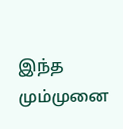இந்த மும்முனை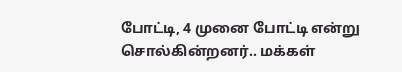போட்டி, 4 முனை போட்டி என்று சொல்கின்றனர்.. மக்கள்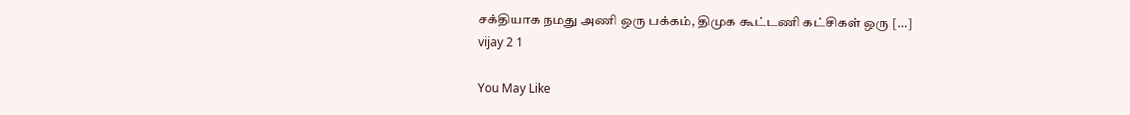சக்தியாக நமது அணி ஒரு பக்கம், திமுக கூட்டணி கட்சிகள் ஒரு […]
vijay 2 1

You May Like